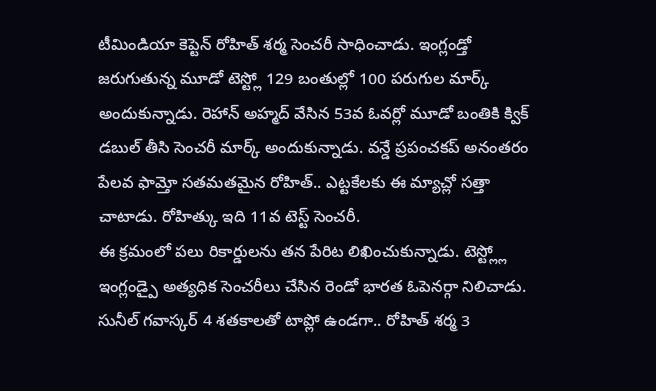టీమిండియా కెప్టెన్ రోహిత్ శర్మ సెంచరీ సాధించాడు. ఇంగ్లండ్తో జరుగుతున్న మూడో టెస్ట్లో 129 బంతుల్లో 100 పరుగుల మార్క్ అందుకున్నాడు. రెహాన్ అహ్మద్ వేసిన 53వ ఓవర్లో మూడో బంతికి క్విక్ డబుల్ తీసి సెంచరీ మార్క్ అందుకున్నాడు. వన్డే ప్రపంచకప్ అనంతరం పేలవ ఫామ్తో సతమతమైన రోహిత్.. ఎట్టకేలకు ఈ మ్యాచ్లో సత్తా చాటాడు. రోహిత్కు ఇది 11వ టెస్ట్ సెంచరీ.
ఈ క్రమంలో పలు రికార్డులను తన పేరిట లిఖించుకున్నాడు. టెస్ట్ల్లో ఇంగ్లండ్పై అత్యధిక సెంచరీలు చేసిన రెండో భారత ఓపెనర్గా నిలిచాడు. సునీల్ గవాస్కర్ 4 శతకాలతో టాప్లో ఉండగా.. రోహిత్ శర్మ 3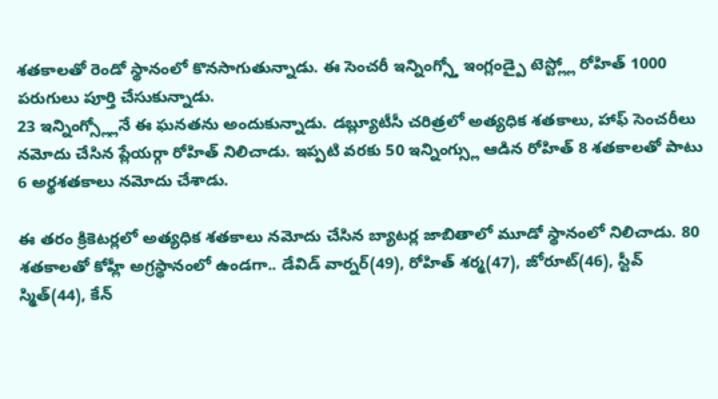శతకాలతో రెండో స్థానంలో కొనసాగుతున్నాడు. ఈ సెంచరీ ఇన్నింగ్స్తో ఇంగ్లండ్పై టెస్ట్ల్లో రోహిత్ 1000 పరుగులు పూర్తి చేసుకున్నాడు.
23 ఇన్నింగ్స్ల్లోనే ఈ ఘనతను అందుకున్నాడు. డబ్ల్యూటీసీ చరిత్రలో అత్యధిక శతకాలు, హాఫ్ సెంచరీలు నమోదు చేసిన ప్లేయర్గా రోహిత్ నిలిచాడు. ఇప్పటి వరకు 50 ఇన్నింగ్స్లు ఆడిన రోహిత్ 8 శతకాలతో పాటు 6 అర్థశతకాలు నమోదు చేశాడు.

ఈ తరం క్రికెటర్లలో అత్యధిక శతకాలు నమోదు చేసిన బ్యాటర్ల జాబితాలో మూడో స్థానంలో నిలిచాడు. 80 శతకాలతో కోహ్లీ అగ్రస్థానంలో ఉండగా.. డేవిడ్ వార్నర్(49), రోహిత్ శర్మ(47), జోరూట్(46), స్టీవ్ స్మిత్(44), కేన్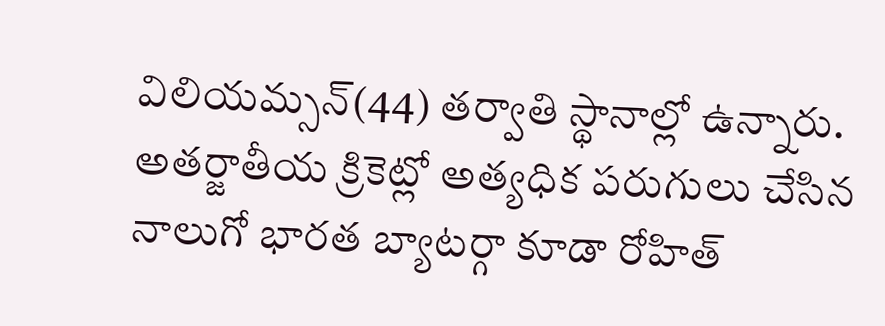విలియమ్సన్(44) తర్వాతి స్థానాల్లో ఉన్నారు.
అతర్జాతీయ క్రికెట్లో అత్యధిక పరుగులు చేసిన నాలుగో భారత బ్యాటర్గా కూడా రోహిత్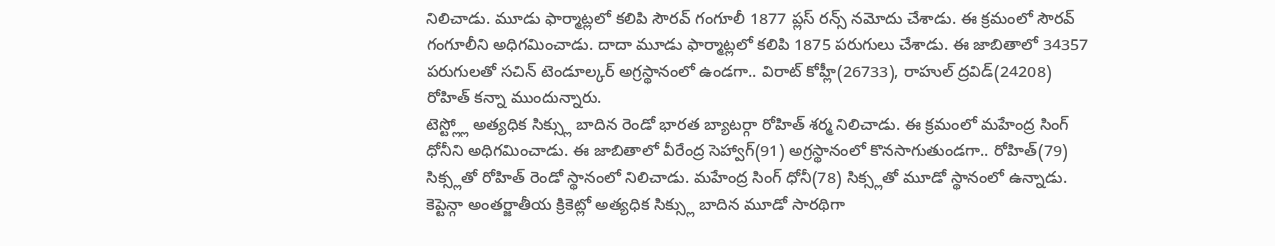నిలిచాడు. మూడు ఫార్మాట్లలో కలిపి సౌరవ్ గంగూలీ 1877 ప్లస్ రన్స్ నమోదు చేశాడు. ఈ క్రమంలో సౌరవ్ గంగూలీని అధిగమించాడు. దాదా మూడు ఫార్మాట్లలో కలిపి 1875 పరుగులు చేశాడు. ఈ జాబితాలో 34357 పరుగులతో సచిన్ టెండూల్కర్ అగ్రస్థానంలో ఉండగా.. విరాట్ కోహ్లీ(26733), రాహుల్ ద్రవిడ్(24208) రోహిత్ కన్నా ముందున్నారు.
టెస్ట్ల్లో అత్యధిక సిక్స్లు బాదిన రెండో భారత బ్యాటర్గా రోహిత్ శర్మ నిలిచాడు. ఈ క్రమంలో మహేంద్ర సింగ్ ధోనీని అధిగమించాడు. ఈ జాబితాలో వీరేంద్ర సెహ్వాగ్(91) అగ్రస్థానంలో కొనసాగుతుండగా.. రోహిత్(79) సిక్స్లతో రోహిత్ రెండో స్థానంలో నిలిచాడు. మహేంద్ర సింగ్ ధోనీ(78) సిక్స్లతో మూడో స్థానంలో ఉన్నాడు. కెప్టెన్గా అంతర్జాతీయ క్రికెట్లో అత్యధిక సిక్స్లు బాదిన మూడో సారథిగా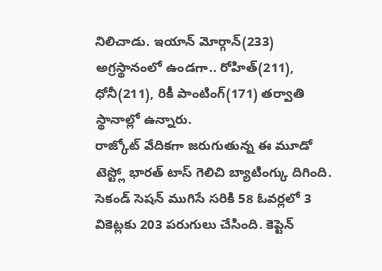నిలిచాడు. ఇయాన్ మోర్గాన్(233) అగ్రస్థానంలో ఉండగా.. రోహిత్(211), ధోనీ(211), రికీ పాంటింగ్(171) తర్వాతి స్థానాల్లో ఉన్నారు.
రాజ్కోట్ వేదికగా జరుగుతున్న ఈ మూడో టెస్ట్లో భారత్ టాస్ గెలిచి బ్యాటింగ్కు దిగింది. సెకండ్ సెషన్ ముగిసే సరికి 58 ఓవర్లలో 3 వికెట్లకు 203 పరుగులు చేసింది. కెప్టెన్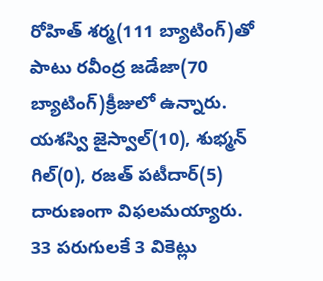రోహిత్ శర్మ(111 బ్యాటింగ్)తో పాటు రవీంద్ర జడేజా(70 బ్యాటింగ్)క్రీజులో ఉన్నారు. యశస్వి జైస్వాల్(10), శుభ్మన్ గిల్(0), రజత్ పటీదార్(5) దారుణంగా విఫలమయ్యారు.
33 పరుగులకే 3 వికెట్లు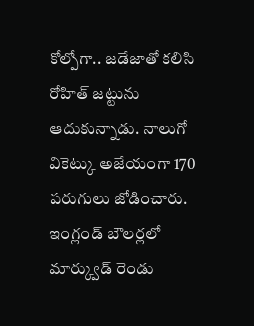కోల్పోగా.. జడేజాతో కలిసి రోహిత్ జట్టును ఆదుకున్నాడు. నాలుగో వికెట్కు అజేయంగా 170 పరుగులు జోడించారు. ఇంగ్లండ్ బౌలర్లలో మార్క్వుడ్ రెండు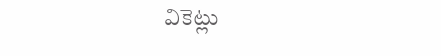వికెట్లు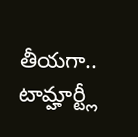తీయగా.. టామ్హార్ట్లీ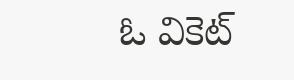ఓ వికెట్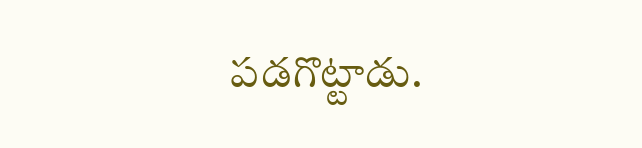పడగొట్టాడు.